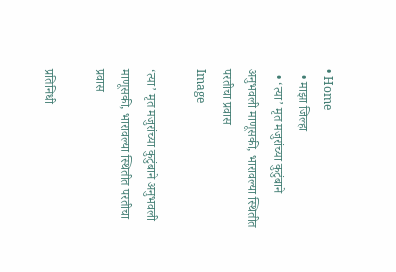• Home
  • माझा जिल्हा
  • ‘त्या’ मृत मजुरांच्या कुटुंबाने अनुभवली माणूसकी, भारावल्या स्थितीत परतीचा प्रवास
Image

‘त्या’ मृत मजुरांच्या कुटुंबाने अनुभवली माणूसकी, भारावल्या स्थितीत परतीचा प्रवास

प्रतिनिधी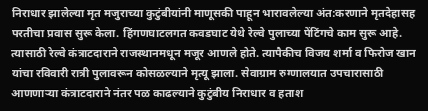निराधार झालेल्या मृत मजुराच्या कुटुंबीयांनी माणूसकी पाहून भारावलेल्या अंत:करणाने मृतदेहासह परतीचा प्रवास सुरू केला. हिंगणघाटलगत कवडघाट येथे रेल्वे पुलाच्या पेंटिंगचे काम सुरू आहे. त्यासाठी रेल्वे कंत्राटदाराने राजस्थानमधून मजूर आणले होते. त्यापैकीच विजय शर्मा व फिरोज खान यांचा रविवारी रात्री पुलावरून कोसळल्याने मृत्यू झाला. सेवाग्राम रुग्णालयात उपचारासाठी आणणाऱ्या कंत्राटदाराने नंतर पळ काढल्याने कुटुंबीय निराधार व हताश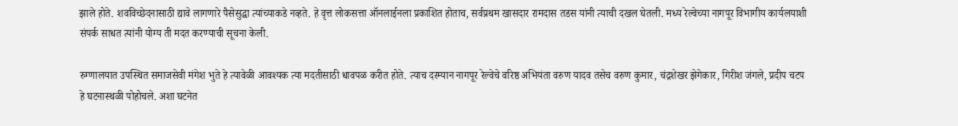झाले होते. शवविच्छेदनासाठी द्यावे लागणारे पैसेसुद्धा त्यांच्याकडे नव्हते. हे वृत्त लोकसत्ता ऑनलाईनला प्रकाशित होताच, सर्वप्रथम खासदार रामदास तडस यांनी त्याची दखल घेतली. मध्य रेल्वेच्या नागपूर विभागीय कार्यलयाशी संपर्क साधत त्यांनी योग्य ती मदत करण्याची सूचना केली.

रुग्णालयात उपस्थित समाजसेवी मंगेश भुते हे त्यावेळी आवश्यक त्या मदतीसाठी धावपळ करीत होते. त्याच दरम्यान नागपूर रेल्वेचे वरिष्ठ अभियंता वरुण यादव तसेच वरुण कुमार, चंद्रशेखर झेगेकार, गिरीश जंगले, प्रदीप चटप हे घटनास्थळी पोहोचले. अशा घटनेत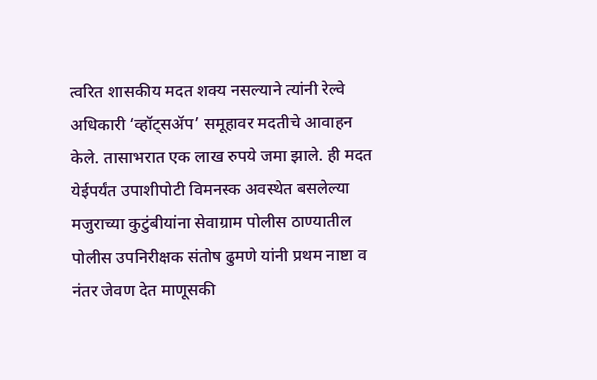त्वरित शासकीय मदत शक्य नसल्याने त्यांनी रेल्वे अधिकारी ‘व्हॉट्सॲप’ समूहावर मदतीचे आवाहन केले. तासाभरात एक लाख रुपये जमा झाले. ही मदत येईपर्यंत उपाशीपोटी विमनस्क अवस्थेत बसलेल्या मजुराच्या कुटुंबीयांना सेवाग्राम पोलीस ठाण्यातील पोलीस उपनिरीक्षक संतोष ढुमणे यांनी प्रथम नाष्टा व नंतर जेवण देत माणूसकी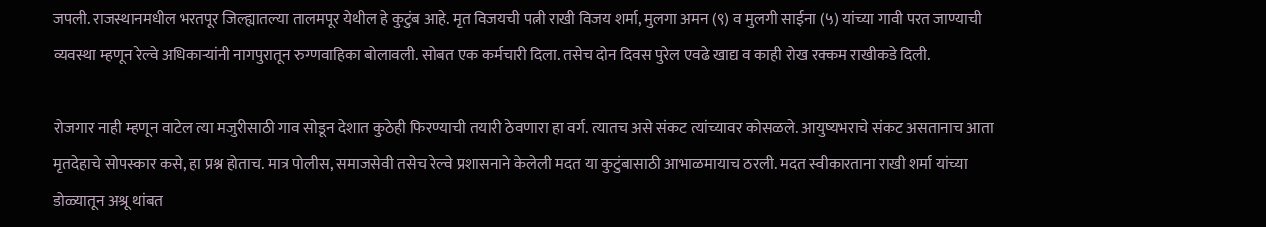जपली. राजस्थानमधील भरतपूर जिल्ह्यातल्या तालमपूर येथील हे कुटुंब आहे. मृत विजयची पत्नी राखी विजय शर्मा, मुलगा अमन (९) व मुलगी साईना (५) यांच्या गावी परत जाण्याची व्यवस्था म्हणून रेल्वे अधिकाऱ्यांनी नागपुरातून रुग्णवाहिका बोलावली. सोबत एक कर्मचारी दिला. तसेच दोन दिवस पुरेल एवढे खाद्य व काही रोख रक्कम राखीकडे दिली.

रोजगार नाही म्हणून वाटेल त्या मजुरीसाठी गाव सोडून देशात कुठेही फिरण्याची तयारी ठेवणारा हा वर्ग. त्यातच असे संकट त्यांच्यावर कोसळले. आयुष्यभराचे संकट असतानाच आता मृतदेहाचे सोपस्कार कसे, हा प्रश्न होताच. मात्र पोलीस, समाजसेवी तसेच रेल्वे प्रशासनाने केलेली मदत या कुटुंबासाठी आभाळमायाच ठरली. मदत स्वीकारताना राखी शर्मा यांच्या डोळ्यातून अश्रू थांबत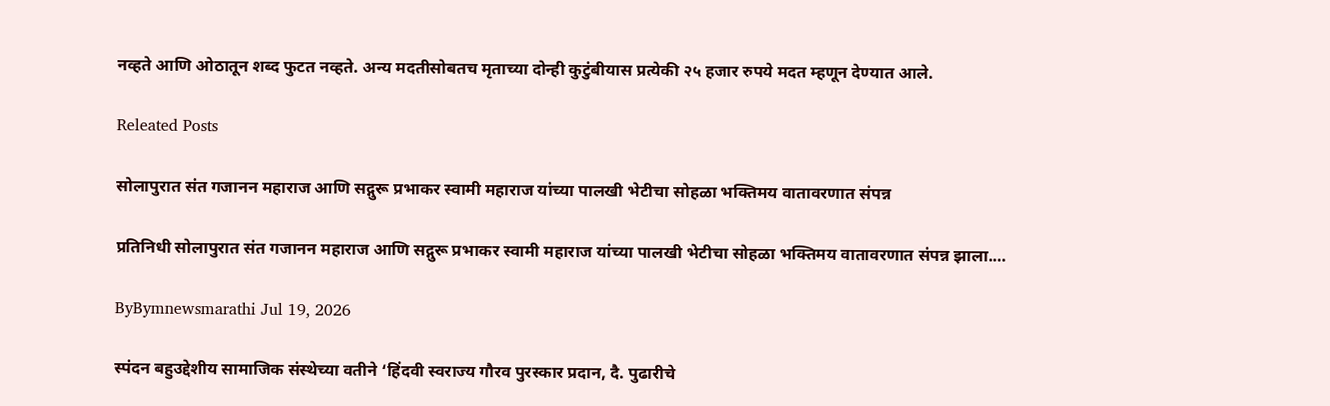नव्हते आणि ओठातून शब्द फुटत नव्हते. अन्य मदतीसोबतच मृताच्या दोन्ही कुटुंबीयास प्रत्येकी २५ हजार रुपये मदत म्हणून देण्यात आले.

Releated Posts

सोलापुरात संत गजानन महाराज आणि सद्गुरू प्रभाकर स्वामी महाराज यांच्या पालखी भेटीचा सोहळा भक्तिमय वातावरणात संपन्न

प्रतिनिधी सोलापुरात संत गजानन महाराज आणि सद्गुरू प्रभाकर स्वामी महाराज यांच्या पालखी भेटीचा सोहळा भक्तिमय वातावरणात संपन्न झाला.…

ByBymnewsmarathi Jul 19, 2026

स्पंदन बहुउद्देशीय सामाजिक संस्थेच्या वतीने ‘हिंदवी स्वराज्य गौरव पुरस्कार प्रदान, दै. पुढारीचे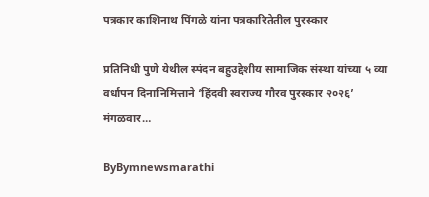पत्रकार काशिनाथ पिंगळे यांना पत्रकारितेतील पुरस्कार

प्रतिनिधी पुणे येथील स्पंदन बहुउद्देशीय सामाजिक संस्था यांच्या ५ व्या वर्धापन दिनानिमित्ताने ‘हिंदवी स्वराज्य गौरव पुरस्कार २०२६’ मंगळवार…

ByBymnewsmarathi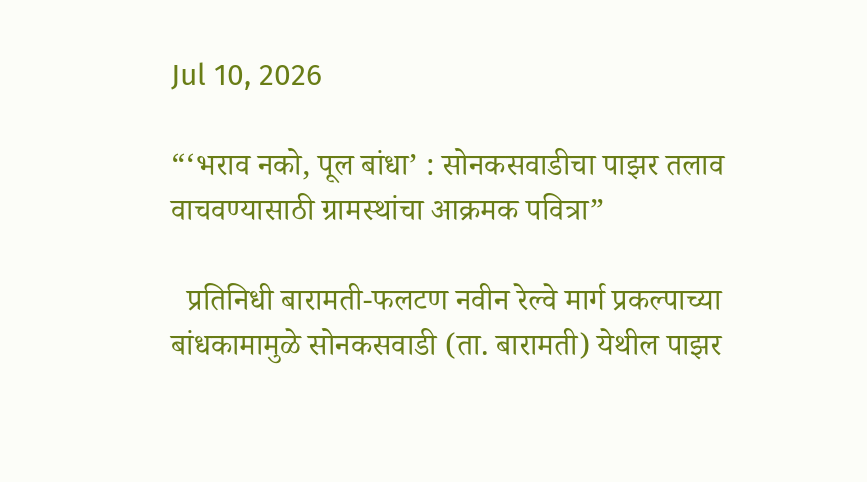Jul 10, 2026

“‘भराव नको, पूल बांधा’ : सोनकसवाडीचा पाझर तलाव वाचवण्यासाठी ग्रामस्थांचा आक्रमक पवित्रा”

  प्रतिनिधी बारामती-फलटण नवीन रेल्वे मार्ग प्रकल्पाच्या बांधकामामुळे सोनकसवाडी (ता. बारामती) येथील पाझर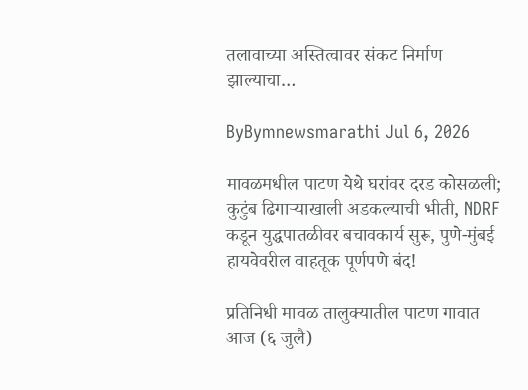तलावाच्या अस्तित्वावर संकट निर्माण झाल्याचा…

ByBymnewsmarathi Jul 6, 2026

मावळमधील पाटण येथे घरांवर दरड कोसळली; कुटुंब ढिगाऱ्याखाली अडकल्याची भीती, NDRF कडून युद्धपातळीवर बचावकार्य सुरू, पुणे-मुंबई हायवेवरील वाहतूक पूर्णपणे बंद!

प्रतिनिधी मावळ तालुक्यातील पाटण गावात आज (६ जुलै)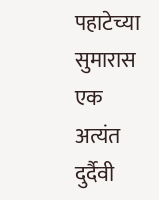पहाटेच्या सुमारास एक अत्यंत दुर्दैवी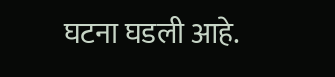घटना घडली आहे.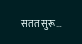सतत सुरू…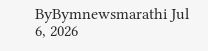ByBymnewsmarathi Jul 6, 2026